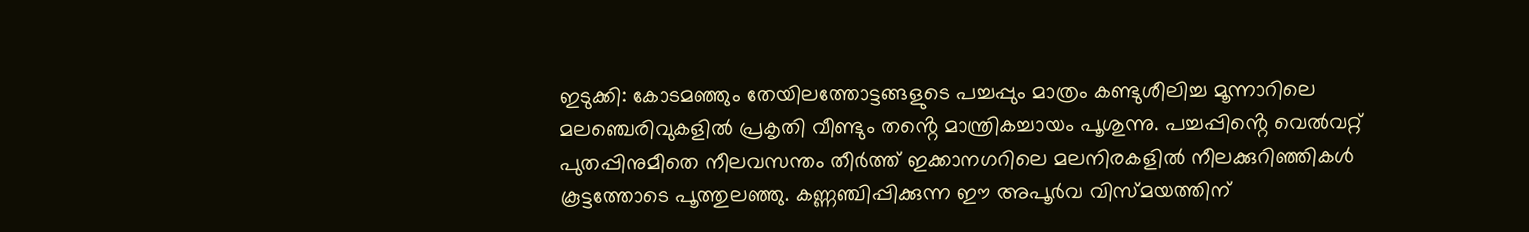ഇടുക്കി: കോടമഞ്ഞും തേയിലത്തോട്ടങ്ങളുടെ പച്ചപ്പും മാത്രം കണ്ടുശീലിച്ച മൂന്നാറിലെ മലഞ്ചെരിവുകളിൽ പ്രകൃതി വീണ്ടും തൻ്റെ മാന്ത്രികച്ചായം പൂശുന്നു. പച്ചപ്പിൻ്റെ വെൽവറ്റ് പുതപ്പിനുമീതെ നീലവസന്തം തീർത്ത് ഇക്കാനഗറിലെ മലനിരകളിൽ നീലക്കുറിഞ്ഞികൾ കൂട്ടത്തോടെ പൂത്തുലഞ്ഞു. കണ്ണഞ്ചിപ്പിക്കുന്ന ഈ അപൂർവ വിസ്മയത്തിന്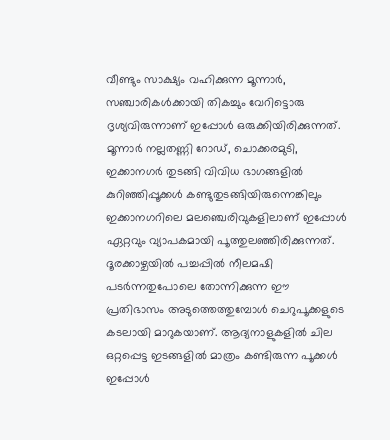വീണ്ടും സാക്ഷ്യം വഹിക്കുന്ന മൂന്നാർ, സഞ്ചാരികൾക്കായി തികച്ചും വേറിട്ടൊരു ദൃശ്യവിരുന്നാണ് ഇപ്പോൾ ഒരുക്കിയിരിക്കുന്നത്.
മൂന്നാർ നല്ലതണ്ണി റോഡ്, ചൊക്കരമുടി, ഇക്കാനഗർ തുടങ്ങി വിവിധ ഭാഗങ്ങളിൽ കുറിഞ്ഞിപ്പൂക്കൾ കണ്ടുതുടങ്ങിയിരുന്നെങ്കിലും ഇക്കാനഗറിലെ മലഞ്ചെരിവുകളിലാണ് ഇപ്പോൾ ഏറ്റവും വ്യാപകമായി പൂത്തുലഞ്ഞിരിക്കുന്നത്. ദൂരക്കാഴ്ചയിൽ പച്ചപ്പിൽ നീലമഷി പടർന്നതുപോലെ തോന്നിക്കുന്ന ഈ പ്രതിഭാസം അടുത്തെത്തുമ്പോൾ ചെറുപൂക്കളുടെ കടലായി മാറുകയാണ്. ആദ്യനാളുകളിൽ ചില ഒറ്റപ്പെട്ട ഇടങ്ങളിൽ മാത്രം കണ്ടിരുന്ന പൂക്കൾ ഇപ്പോൾ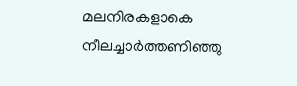മലനിരകളാകെ നീലച്ചാർത്തണിഞ്ഞു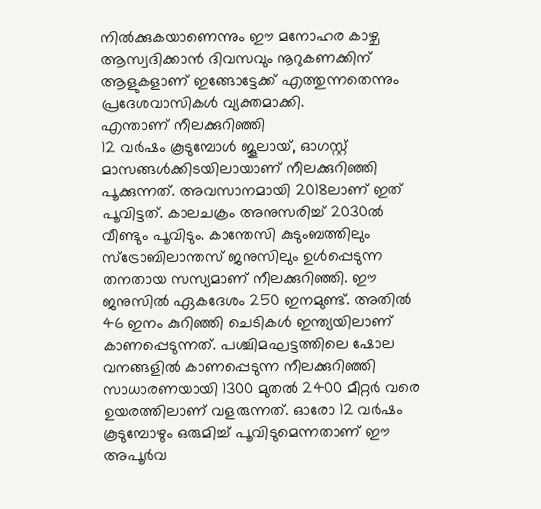നിൽക്കുകയാണെന്നും ഈ മനോഹര കാഴ്ച ആസ്വദിക്കാൻ ദിവസവും നൂറുകണക്കിന് ആളുകളാണ് ഇങ്ങോട്ടേക്ക് എത്തുന്നതെന്നും പ്രദേശവാസികൾ വ്യക്തമാക്കി.
എന്താണ് നീലക്കുറിഞ്ഞി
12 വർഷം കൂടുമ്പോൾ ജൂലായ്, ഓഗസ്റ്റ് മാസങ്ങൾക്കിടയിലായാണ് നീലക്കുറിഞ്ഞി പൂക്കുന്നത്. അവസാനമായി 2018ലാണ് ഇത് പൂവിട്ടത്. കാലചക്രം അനുസരിച്ച് 2030ൽ വീണ്ടും പൂവിടും. കാന്തേസി കുടുംബത്തിലും സ്ട്രോബിലാന്തസ് ജനുസിലും ഉൾപ്പെടുന്ന തനതായ സസ്യമാണ് നീലക്കുറിഞ്ഞി. ഈ ജനുസിൽ ഏകദേശം 250 ഇനമുണ്ട്. അതിൽ 46 ഇനം കുറിഞ്ഞി ചെടികൾ ഇന്ത്യയിലാണ് കാണപ്പെടുന്നത്. പശ്ചിമഘട്ടത്തിലെ ഷോല വനങ്ങളിൽ കാണപ്പെടുന്ന നീലക്കുറിഞ്ഞി സാധാരണയായി 1300 മുതൽ 2400 മീറ്റർ വരെ ഉയരത്തിലാണ് വളരുന്നത്. ഓരോ 12 വർഷം കൂടുമ്പോഴും ഒരുമിച്ച് പൂവിടുമെന്നതാണ് ഈ അപൂർവ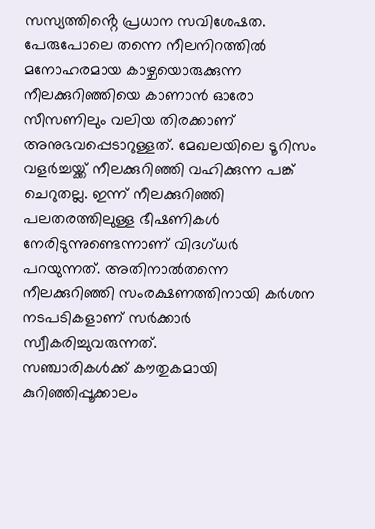സസ്യത്തിൻ്റെ പ്രധാന സവിശേഷത.
പേരുപോലെ തന്നെ നീലനിറത്തിൽ മനോഹരമായ കാഴ്ചയൊരുക്കുന്ന നീലക്കുറിഞ്ഞിയെ കാണാൻ ഓരോ സീസണിലും വലിയ തിരക്കാണ് അനുഭവപ്പെടാറുള്ളത്. മേഖലയിലെ ടൂറിസം വളർച്ചയ്ക്ക് നീലക്കുറിഞ്ഞി വഹിക്കുന്ന പങ്ക് ചെറുതല്ല. ഇന്ന് നീലക്കുറിഞ്ഞി പലതരത്തിലുള്ള ഭീഷണികൾ നേരിടുന്നുണ്ടെന്നാണ് വിദഗ്ധർ പറയുന്നത്. അതിനാൽതന്നെ നീലക്കുറിഞ്ഞി സംരക്ഷണത്തിനായി കർശന നടപടികളാണ് സർക്കാർ സ്വീകരിച്ചുവരുന്നത്.
സഞ്ചാരികൾക്ക് കൗതുകമായി കുറിഞ്ഞിപ്പൂക്കാലം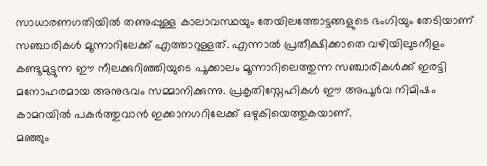സാധാരണഗതിയിൽ തണുപ്പുള്ള കാലാവസ്ഥയും തേയിലത്തോട്ടങ്ങളുടെ ഭംഗിയും തേടിയാണ് സഞ്ചാരികൾ മൂന്നാറിലേക്ക് എത്താറുള്ളത്. എന്നാൽ പ്രതീക്ഷിക്കാതെ വഴിയിലുടനീളം കണ്ടുമുട്ടുന്ന ഈ നീലക്കുറിഞ്ഞിയുടെ പൂക്കാലം മൂന്നാറിലെത്തുന്ന സഞ്ചാരികൾക്ക് ഇരട്ടി മനോഹരമായ അനുഭവം സമ്മാനിക്കുന്നു. പ്രകൃതിസ്നേഹികൾ ഈ അപൂർവ നിമിഷം കാമറയിൽ പകർത്തുവാൻ ഇക്കാനഗറിലേക്ക് ഒഴുകിയെത്തുകയാണ്.
മഞ്ഞും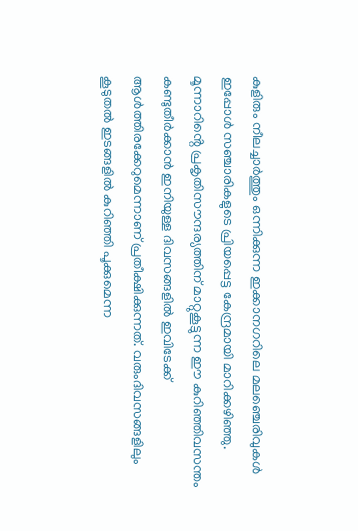കുളിരും നീലച്ചാർത്തും ഒന്നിക്കുന്ന ഇക്കാനഗറിലെ മലഞ്ചെരിവുകൾ ഇപ്പോൾ സഞ്ചാരികളുടെ പ്രിയപ്പെട്ട കേന്ദ്രമായി മാറിക്കഴിഞ്ഞു. മൂന്നാറിൻ്റെ പ്രകൃതിസൗന്ദര്യത്തിന് മാറ്റുകൂട്ടുന്ന ഈ കുറിഞ്ഞിവസന്തം കണ്ടുതീർക്കാൻ ഇനിയുള്ള ദിവസങ്ങളിൽ ഇവിടേക്ക് ആൾത്തിരക്കേറുമെന്നാണ് പ്രതീക്ഷിക്കുന്നത്. വരുംദിവസങ്ങളിലും കൂടുതൽ ഇടങ്ങളിൽ കുറിഞ്ഞി പൂക്കുമെന്ന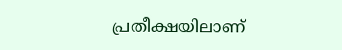പ്രതീക്ഷയിലാണ്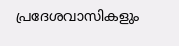പ്രദേശവാസികളും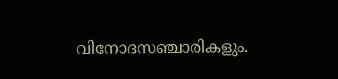വിനോദസഞ്ചാരികളും.